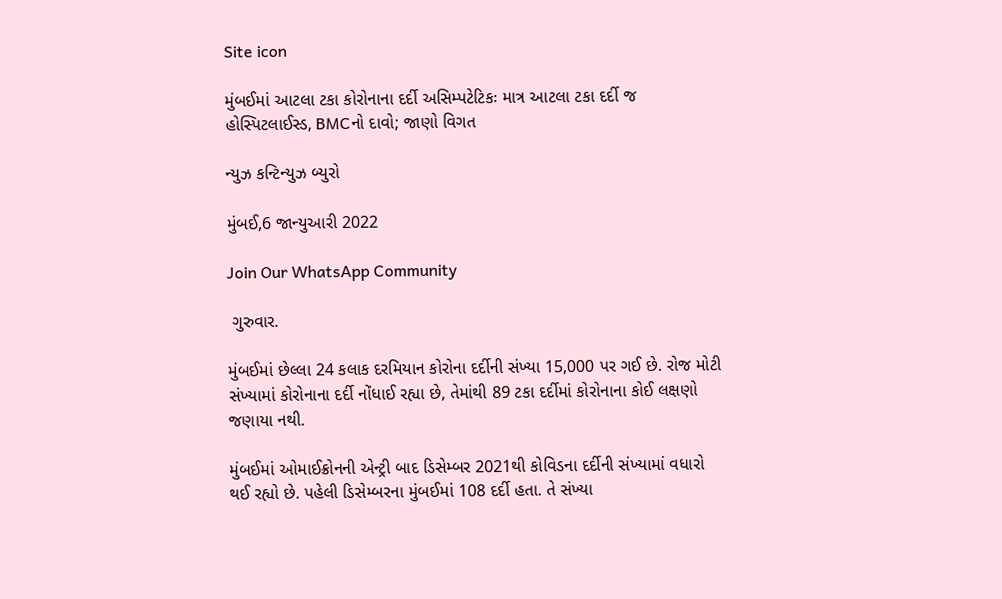Site icon

મુંબઈમાં આટલા ટકા કોરોનાના દર્દી અસિમ્પટેટિકઃ માત્ર આટલા ટકા દર્દી જ હોસ્પિટલાઈસ્ડ, BMCનો દાવો; જાણો વિગત

ન્યુઝ કન્ટિન્યુઝ બ્યુરો

મુંબઈ,6 જાન્યુઆરી 2022

Join Our WhatsApp Community

 ગુરુવાર.

મુંબઈમાં છેલ્લા 24 કલાક દરમિયાન કોરોના દર્દીની સંખ્યા 15,000 પર ગઈ છે. રોજ મોટી સંખ્યામાં કોરોનાના દર્દી નોંધાઈ રહ્યા છે, તેમાંથી 89 ટકા દર્દીમાં કોરોનાના કોઈ લક્ષણો જણાયા નથી.

મુંબઈમાં ઓમાઈક્રોનની એન્ટ્રી બાદ ડિસેમ્બર 2021થી કોવિડના દર્દીની સંખ્યામાં વધારો થઈ રહ્યો છે. પહેલી ડિસેમ્બરના મુંબઈમાં 108 દર્દી હતા. તે સંખ્યા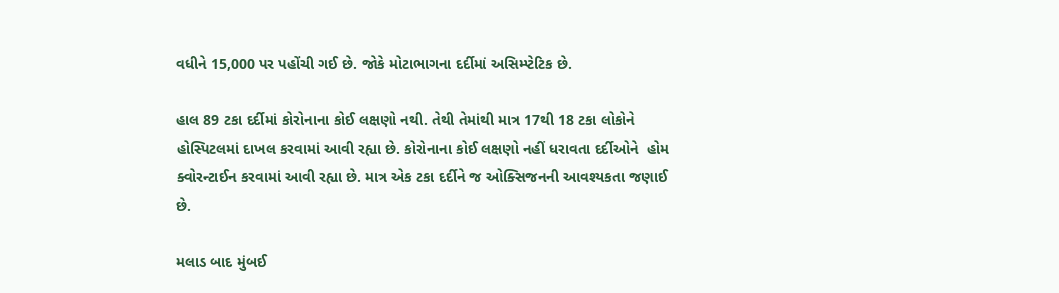વધીને 15,000 પર પહોંચી ગઈ છે. જોકે મોટાભાગના દર્દીમાં અસિમ્પ્ટેટિક છે.

હાલ 89 ટકા દર્દીમાં કોરોનાના કોઈ લક્ષણો નથી. તેથી તેમાંથી માત્ર 17થી 18 ટકા લોકોને હોસ્પિટલમાં દાખલ કરવામાં આવી રહ્યા છે. કોરોનાના કોઈ લક્ષણો નહીં ધરાવતા દર્દીઓને  હોમ ક્વોરન્ટાઈન કરવામાં આવી રહ્યા છે. માત્ર એક ટકા દર્દીને જ ઓક્સિજનની આવશ્યકતા જણાઈ છે.

મલાડ બાદ મુંબઈ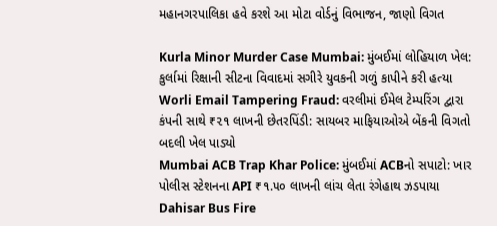મહાનગરપાલિકા હવે કરશે આ મોટા વોર્ડનું વિભાજન, જાણો વિગત

Kurla Minor Murder Case Mumbai: મુંબઈમાં લોહિયાળ ખેલ: કુર્લામાં રિક્ષાની સીટના વિવાદમાં સગીરે યુવકની ગળું કાપીને કરી હત્યા
Worli Email Tampering Fraud: વરલીમાં ઈમેલ ટેમ્પરિંગ દ્વારા કંપની સાથે ₹૨૧ લાખની છેતરપિંડી: સાયબર માફિયાઓએ બેંકની વિગતો બદલી ખેલ પાડ્યો
Mumbai ACB Trap Khar Police: મુંબઈમાં ACBનો સપાટો: ખાર પોલીસ સ્ટેશનના API ₹૧.૫૦ લાખની લાંચ લેતા રંગેહાથ ઝડપાયા
Dahisar Bus Fire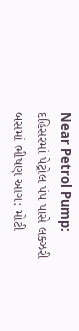Near Petrol Pump: દહિસરમાં પેટ્રોલ પંપ પાસે લક્ઝરી બસમાં ભીષણ આગ: મોટી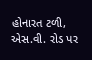હોનારત ટળી, એસ.વી. રોડ પર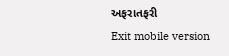અફરાતફરી
Exit mobile version